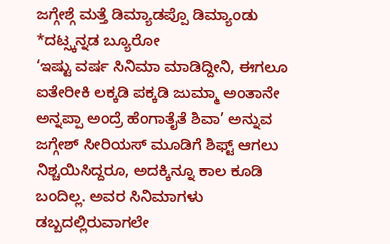ಜಗ್ಗೇಶ್ಗೆ ಮತ್ತೆ ಡಿಮ್ಯಾಡಪ್ಪೊ ಡಿಮ್ಯಾಂಡು
*ದಟ್ಸ್ಕನ್ನಡ ಬ್ಯೂರೋ
‘ಇಷ್ಟು ವರ್ಷ ಸಿನಿಮಾ ಮಾಡಿದ್ದೀನಿ, ಈಗಲೂ ಐತೇರೀಕಿ ಲಕ್ಕಡಿ ಪಕ್ಕಡಿ ಜುಮ್ಮಾ ಅಂತಾನೇ ಅನ್ನಪ್ಪಾ ಅಂದ್ರೆ ಹೆಂಗಾತೈತೆ ಶಿವಾ’ ಅನ್ನುವ ಜಗ್ಗೇಶ್ ಸೀರಿಯಸ್ ಮೂಡಿಗೆ ಶಿಫ್ಟ್ ಆಗಲು ನಿಶ್ಚಯಿಸಿದ್ದರೂ, ಅದಕ್ಕಿನ್ನೂ ಕಾಲ ಕೂಡಿ ಬಂದಿಲ್ಲ. ಅವರ ಸಿನಿಮಾಗಳು ಡಬ್ಬದಲ್ಲಿರುವಾಗಲೇ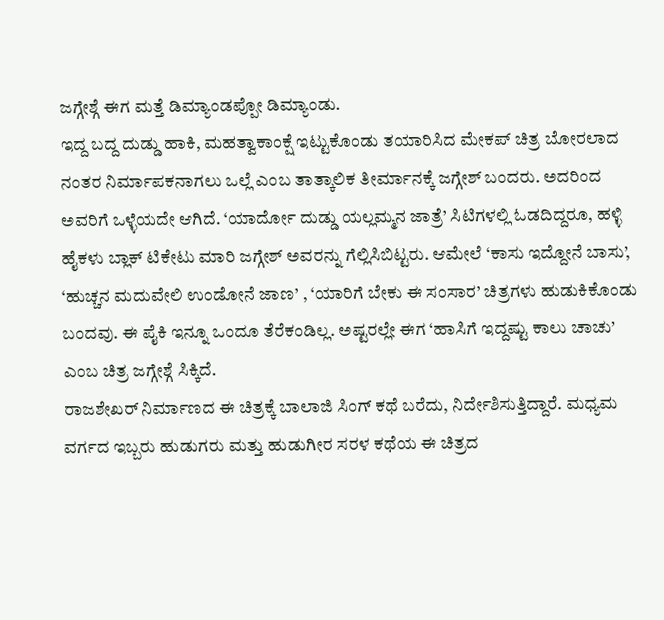ಜಗ್ಗೇಶ್ಗೆ ಈಗ ಮತ್ತೆ ಡಿಮ್ಯಾಂಡಪ್ಪೋ ಡಿಮ್ಯಾಂಡು.
ಇದ್ದ ಬದ್ದ ದುಡ್ಡು ಹಾಕಿ, ಮಹತ್ವಾಕಾಂಕ್ಷೆ ಇಟ್ಟುಕೊಂಡು ತಯಾರಿಸಿದ ಮೇಕಪ್ ಚಿತ್ರ ಬೋರಲಾದ ನಂತರ ನಿರ್ಮಾಪಕನಾಗಲು ಒಲ್ಲೆ ಎಂಬ ತಾತ್ಕಾಲಿಕ ತೀರ್ಮಾನಕ್ಕೆ ಜಗ್ಗೇಶ್ ಬಂದರು. ಅದರಿಂದ ಅವರಿಗೆ ಒಳ್ಳೆಯದೇ ಆಗಿದೆ. ‘ಯಾರ್ದೋ ದುಡ್ಡು ಯಲ್ಲಮ್ಮನ ಜಾತ್ರೆ’ ಸಿಟಿಗಳಲ್ಲಿ ಓಡದಿದ್ದರೂ, ಹಳ್ಳಿ ಹೈಕಳು ಬ್ಲಾಕ್ ಟಿಕೇಟು ಮಾರಿ ಜಗ್ಗೇಶ್ ಅವರನ್ನು ಗೆಲ್ಲಿಸಿಬಿಟ್ಟರು. ಆಮೇಲೆ ‘ಕಾಸು ಇದ್ದೋನೆ ಬಾಸು’, ‘ಹುಚ್ಚನ ಮದುವೇಲಿ ಉಂಡೋನೆ ಜಾಣ’ , ‘ಯಾರಿಗೆ ಬೇಕು ಈ ಸಂಸಾರ’ ಚಿತ್ರಗಳು ಹುಡುಕಿಕೊಂಡು ಬಂದವು. ಈ ಪೈಕಿ ಇನ್ನೂ ಒಂದೂ ತೆರೆಕಂಡಿಲ್ಲ. ಅಷ್ಟರಲ್ಲೇ ಈಗ ‘ಹಾಸಿಗೆ ಇದ್ದಷ್ಟು ಕಾಲು ಚಾಚು’ ಎಂಬ ಚಿತ್ರ ಜಗ್ಗೇಶ್ಗೆ ಸಿಕ್ಕಿದೆ.
ರಾಜಶೇಖರ್ ನಿರ್ಮಾಣದ ಈ ಚಿತ್ರಕ್ಕೆ ಬಾಲಾಜಿ ಸಿಂಗ್ ಕಥೆ ಬರೆದು, ನಿರ್ದೇಶಿಸುತ್ತಿದ್ದಾರೆ. ಮಧ್ಯಮ ವರ್ಗದ ಇಬ್ಬರು ಹುಡುಗರು ಮತ್ತು ಹುಡುಗೀರ ಸರಳ ಕಥೆಯ ಈ ಚಿತ್ರದ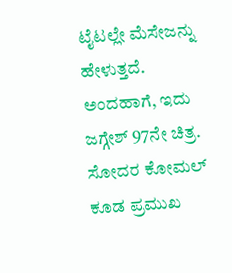ಟೈಟಲ್ಲೇ ಮೆಸೇಜನ್ನು ಹೇಳುತ್ತದೆ. ಅಂದಹಾಗೆ, ಇದು ಜಗ್ಗೇಶ್ 97ನೇ ಚಿತ್ರ. ಸೋದರ ಕೋಮಲ್ ಕೂಡ ಪ್ರಮುಖ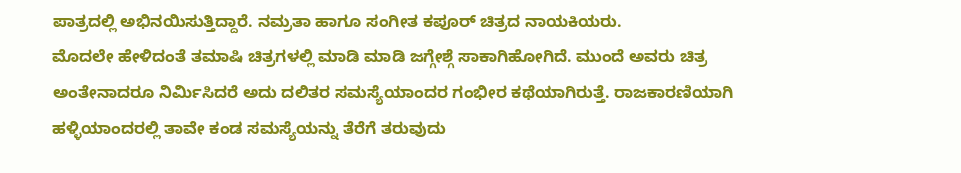ಪಾತ್ರದಲ್ಲಿ ಅಭಿನಯಿಸುತ್ತಿದ್ದಾರೆ. ನಮ್ರತಾ ಹಾಗೂ ಸಂಗೀತ ಕಪೂರ್ ಚಿತ್ರದ ನಾಯಕಿಯರು.
ಮೊದಲೇ ಹೇಳಿದಂತೆ ತಮಾಷಿ ಚಿತ್ರಗಳಲ್ಲಿ ಮಾಡಿ ಮಾಡಿ ಜಗ್ಗೇಶ್ಗೆ ಸಾಕಾಗಿಹೋಗಿದೆ. ಮುಂದೆ ಅವರು ಚಿತ್ರ ಅಂತೇನಾದರೂ ನಿರ್ಮಿಸಿದರೆ ಅದು ದಲಿತರ ಸಮಸ್ಯೆಯಾಂದರ ಗಂಭೀರ ಕಥೆಯಾಗಿರುತ್ತೆ. ರಾಜಕಾರಣಿಯಾಗಿ ಹಳ್ಳಿಯಾಂದರಲ್ಲಿ ತಾವೇ ಕಂಡ ಸಮಸ್ಯೆಯನ್ನು ತೆರೆಗೆ ತರುವುದು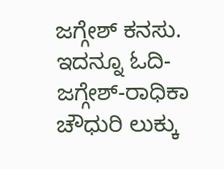ಜಗ್ಗೇಶ್ ಕನಸು.
ಇದನ್ನೂ ಓದಿ-
ಜಗ್ಗೇಶ್-ರಾಧಿಕಾ ಚೌಧುರಿ ಲುಕ್ಕು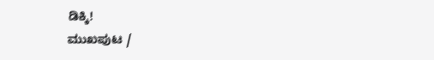ಡಿಕ್ಕಿ!
ಮುಖಪುಟ /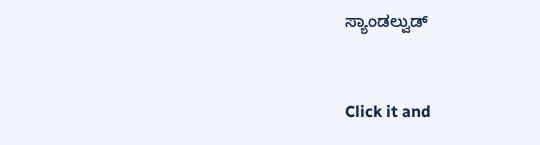ಸ್ಯಾಂಡಲ್ವುಡ್


Click it and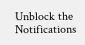Unblock the Notifications